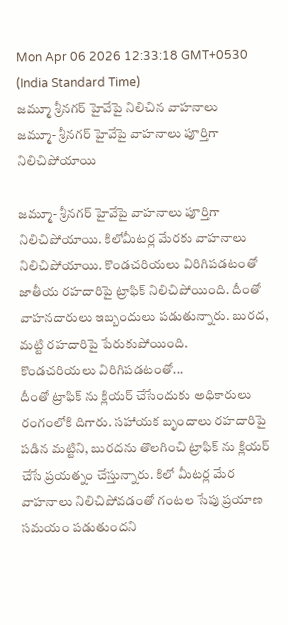Mon Apr 06 2026 12:33:18 GMT+0530 (India Standard Time)
జమ్మూ శ్రీనగర్ హైవేపై నిలిచిన వాహనాలు
జమ్మూ- శ్రీనగర్ హైవేపై వాహనాలు పూర్తిగా నిలిచిపోయాయి

జమ్మూ- శ్రీనగర్ హైవేపై వాహనాలు పూర్తిగా నిలిచిపోయాయి. కిలోమీటర్ల మేరకు వాహనాలు నిలిచిపోయాయి. కొండచరియలు విరిగిపడటంతో జాతీయ రహదారిపై ట్రాఫిక్ నిలిచిపోయింది. దీంతో వాహనదారులు ఇబ్బందులు పడుతున్నారు. బురద, మట్టి రహదారిపై పేరుకుపోయింది.
కొండచరియలు విరిగిపడటంతో...
దీంతో ట్రాఫిక్ ను క్లియర్ చేసేందుకు అధికారులు రంగంలోకి దిగారు. సహాయక బృందాలు రహదారిపై పడిన మట్టిని, బురదను తొలగించి ట్రాఫిక్ ను క్లియర్ చేసే ప్రయత్నం చేస్తున్నారు. కిలో మీటర్ల మేర వాహనాలు నిలిచిపోవడంతో గంటల సేపు ప్రయాణ సమయం పడుతుందని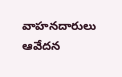వాహనదారులు ఆవేదన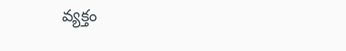వ్యక్తం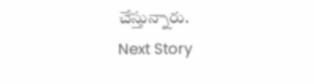చేస్తున్నారు.
Next Story